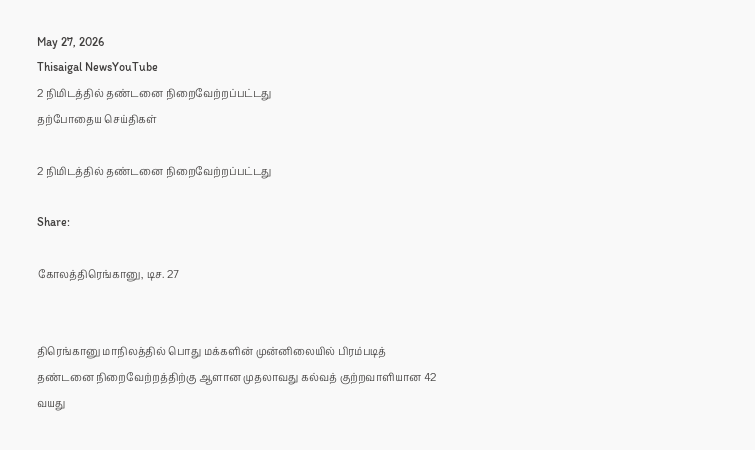May 27, 2026
Thisaigal NewsYouTube
2 நிமிடத்தில் தண்டனை நிறைவேற்றப்பட்டது
தற்போதைய செய்திகள்

2 நிமிடத்தில் தண்டனை நிறைவேற்றப்பட்டது

Share:

கோலத்திரெங்கானு, டிச. 27


திரெங்கானு மாநிலத்தில் பொது மக்களின் முன்னிலையில் பிரம்படித் தண்டனை நிறைவேற்றத்திற்கு ஆளான முதலாவது கல்வத் குற்றவாளியான 42 வயது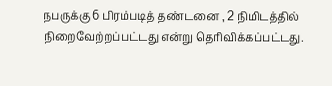நபருக்கு 6 பிரம்படித் தண்டனை , 2 நிமிடத்தில் நிறைவேற்றப்பட்டது என்று தெரிவிக்கப்பட்டது.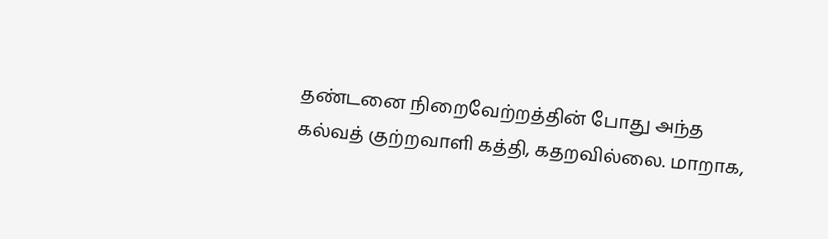தண்டனை நிறைவேற்றத்தின் போது அந்த கல்வத் குற்றவாளி கத்தி, கதறவில்லை. மாறாக,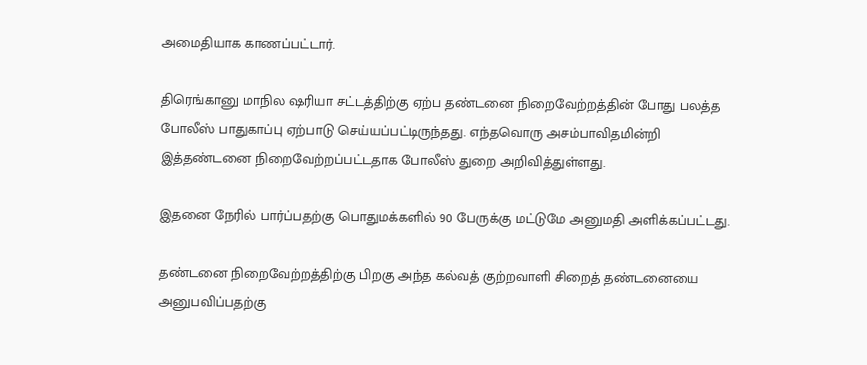அமைதியாக காணப்பட்டார்.

திரெங்கானு மாநில ஷரியா சட்டத்திற்கு ஏற்ப தண்டனை நிறைவேற்றத்தின் போது பலத்த போலீஸ் பாதுகாப்பு ஏற்பாடு செய்யப்பட்டிருந்தது. எந்தவொரு அசம்பாவிதமின்றி இத்தண்டனை நிறைவேற்றப்பட்டதாக போலீஸ் துறை அறிவித்துள்ளது.

இதனை நேரில் பார்ப்பதற்கு பொதுமக்களில் 90 பேருக்கு மட்டுமே அனுமதி அளிக்கப்பட்டது.

தண்டனை நிறைவேற்றத்திற்கு பிறகு அந்த கல்வத் குற்றவாளி சிறைத் தண்டனையை அனுபவிப்பதற்கு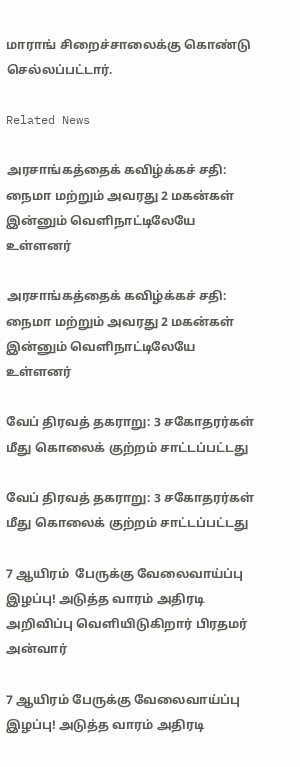மாராங் சிறைச்சாலைக்கு கொண்டு செல்லப்பட்டார்.

Related News

அரசாங்கத்தைக் கவிழ்க்கச் சதி: நைமா மற்றும் அவரது 2 மகன்கள் இன்னும் வெளிநாட்டிலேயே உள்ளனர்

அரசாங்கத்தைக் கவிழ்க்கச் சதி: நைமா மற்றும் அவரது 2 மகன்கள் இன்னும் வெளிநாட்டிலேயே உள்ளனர்

வேப் திரவத் தகராறு: 3 சகோதரர்கள் மீது கொலைக் குற்றம் சாட்டப்பட்டது

வேப் திரவத் தகராறு: 3 சகோதரர்கள் மீது கொலைக் குற்றம் சாட்டப்பட்டது

7 ஆயிரம்  பேருக்கு வேலைவாய்ப்பு இழப்பு! அடுத்த வாரம் அதிரடி அறிவிப்பு வெளியிடுகிறார் பிரதமர் அன்வார்

7 ஆயிரம் பேருக்கு வேலைவாய்ப்பு இழப்பு! அடுத்த வாரம் அதிரடி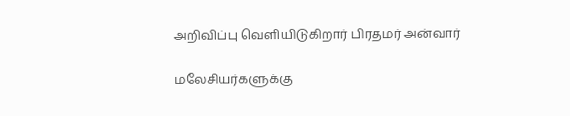அறிவிப்பு வெளியிடுகிறார் பிரதமர் அன்வார்

மலேசியர்களுக்கு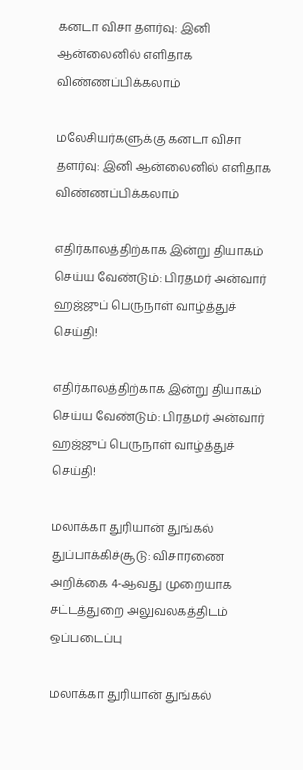கனடா விசா தளர்வு: இனி ஆன்லைனில் எளிதாக விண்ணப்பிக்கலாம்

மலேசியர்களுக்கு கனடா விசா தளர்வு: இனி ஆன்லைனில் எளிதாக விண்ணப்பிக்கலாம்

எதிர்காலத்திற்காக இன்று தியாகம் செய்ய வேண்டும்: பிரதமர் அன்வார் ஹஜ்ஜுப் பெருநாள் வாழ்த்துச் செய்தி!

எதிர்காலத்திற்காக இன்று தியாகம் செய்ய வேண்டும்: பிரதமர் அன்வார் ஹஜ்ஜுப் பெருநாள் வாழ்த்துச் செய்தி!

மலாக்கா துரியான் துங்கல் துப்பாக்கிச்சூடு: விசாரணை அறிக்கை 4-ஆவது முறையாக சட்டத்துறை அலுவலகத்திடம்  ஒப்படைப்பு

மலாக்கா துரியான் துங்கல்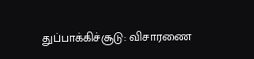துப்பாக்கிச்சூடு: விசாரணை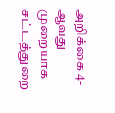அறிக்கை 4-ஆவது முறையாக சட்டத்துறை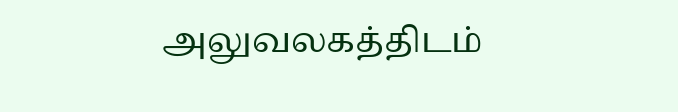அலுவலகத்திடம்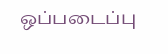ஒப்படைப்பு